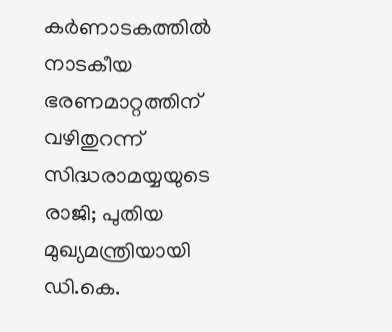കർണാടകത്തിൽ നാടകീയ ഭരണമാറ്റത്തിന് വഴിതുറന്ന് സിദ്ധരാമയ്യയുടെ രാജി; പുതിയ മുഖ്യമന്ത്രിയായി ഡി.കെ.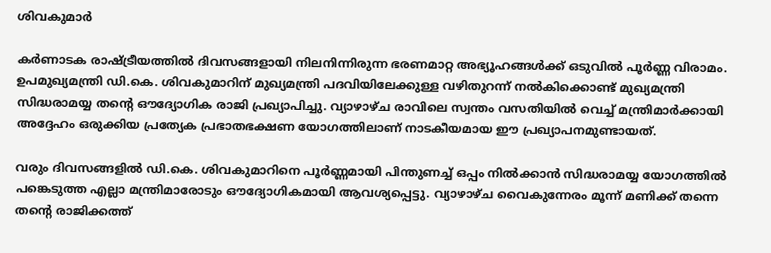ശിവകുമാർ

കർണാടക രാഷ്ട്രീയത്തിൽ ദിവസങ്ങളായി നിലനിന്നിരുന്ന ഭരണമാറ്റ അഭ്യൂഹങ്ങൾക്ക് ഒടുവിൽ പൂർണ്ണ വിരാമം. ഉപമുഖ്യമന്ത്രി ഡി.കെ. ശിവകുമാറിന് മുഖ്യമന്ത്രി പദവിയിലേക്കുള്ള വഴിതുറന്ന് നൽകിക്കൊണ്ട് മുഖ്യമന്ത്രി സിദ്ധരാമയ്യ തന്റെ ഔദ്യോഗിക രാജി പ്രഖ്യാപിച്ചു. വ്യാഴാഴ്ച രാവിലെ സ്വന്തം വസതിയിൽ വെച്ച് മന്ത്രിമാർക്കായി അദ്ദേഹം ഒരുക്കിയ പ്രത്യേക പ്രഭാതഭക്ഷണ യോഗത്തിലാണ് നാടകീയമായ ഈ പ്രഖ്യാപനമുണ്ടായത്.

വരും ദിവസങ്ങളിൽ ഡി.കെ. ശിവകുമാറിനെ പൂർണ്ണമായി പിന്തുണച്ച് ഒപ്പം നിൽക്കാൻ സിദ്ധരാമയ്യ യോഗത്തിൽ പങ്കെടുത്ത എല്ലാ മന്ത്രിമാരോടും ഔദ്യോഗികമായി ആവശ്യപ്പെട്ടു. വ്യാഴാഴ്ച വൈകുന്നേരം മൂന്ന് മണിക്ക് തന്നെ തന്റെ രാജിക്കത്ത്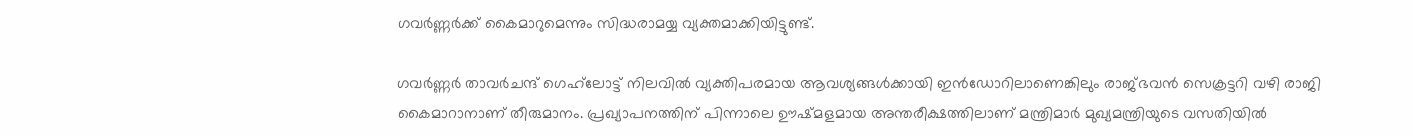ഗവർണ്ണർക്ക് കൈമാറുമെന്നും സിദ്ധരാമയ്യ വ്യക്തമാക്കിയിട്ടുണ്ട്.

ഗവർണ്ണർ താവർചന്ദ് ഗെഹ്‌ലോട്ട് നിലവിൽ വ്യക്തിപരമായ ആവശ്യങ്ങൾക്കായി ഇൻഡോറിലാണെങ്കിലും രാജ്ഭവൻ സെക്രട്ടറി വഴി രാജി കൈമാറാനാണ് തീരുമാനം. പ്രഖ്യാപനത്തിന് പിന്നാലെ ഊഷ്മളമായ അന്തരീക്ഷത്തിലാണ് മന്ത്രിമാർ മുഖ്യമന്ത്രിയുടെ വസതിയിൽ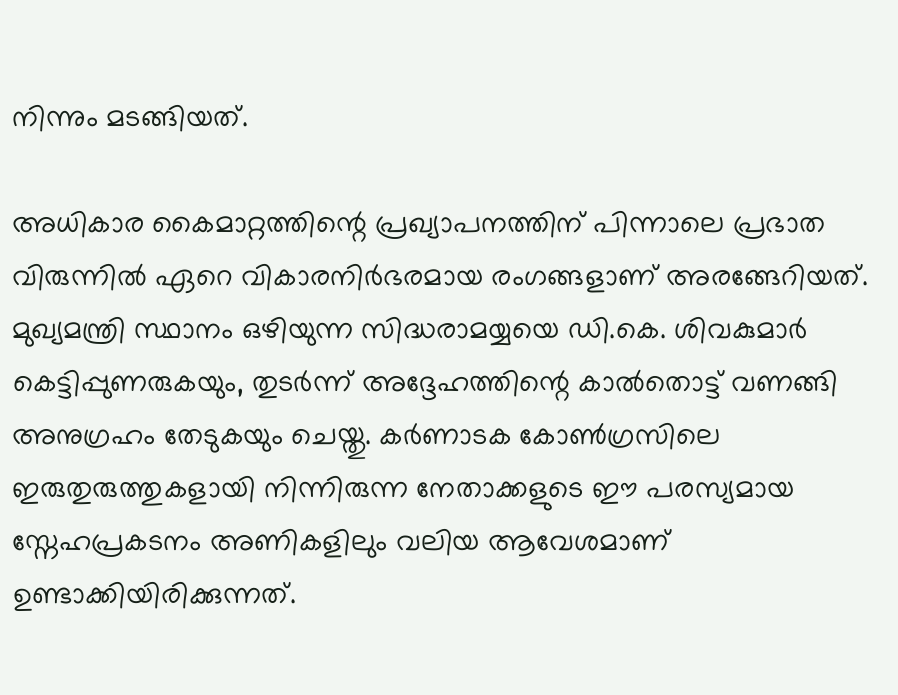നിന്നും മടങ്ങിയത്.

അധികാര കൈമാറ്റത്തിന്റെ പ്രഖ്യാപനത്തിന് പിന്നാലെ പ്രഭാത വിരുന്നിൽ ഏറെ വികാരനിർഭരമായ രംഗങ്ങളാണ് അരങ്ങേറിയത്. മുഖ്യമന്ത്രി സ്ഥാനം ഒഴിയുന്ന സിദ്ധരാമയ്യയെ ഡി.കെ. ശിവകുമാർ കെട്ടിപ്പുണരുകയും, തുടർന്ന് അദ്ദേഹത്തിന്റെ കാൽതൊട്ട് വണങ്ങി അനുഗ്രഹം തേടുകയും ചെയ്തു. കർണാടക കോൺഗ്രസിലെ ഇരുതുരുത്തുകളായി നിന്നിരുന്ന നേതാക്കളുടെ ഈ പരസ്യമായ സ്നേഹപ്രകടനം അണികളിലും വലിയ ആവേശമാണ് ഉണ്ടാക്കിയിരിക്കുന്നത്.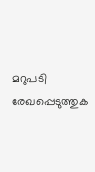മറുപടി രേഖപ്പെടുത്തുക